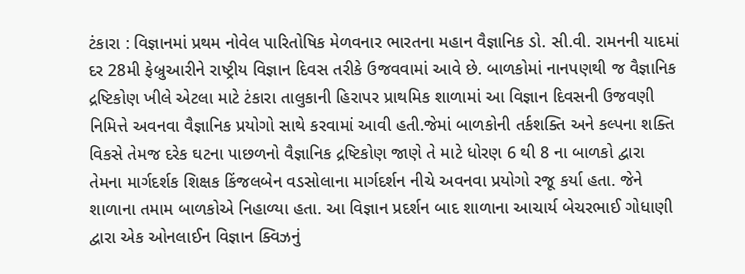ટંકારા : વિજ્ઞાનમાં પ્રથમ નોવેલ પારિતોષિક મેળવનાર ભારતના મહાન વૈજ્ઞાનિક ડો. સી.વી. રામનની યાદમાં દર 28મી ફેબ્રુઆરીને રાષ્ટ્રીય વિજ્ઞાન દિવસ તરીકે ઉજવવામાં આવે છે. બાળકોમાં નાનપણથી જ વૈજ્ઞાનિક દ્રષ્ટિકોણ ખીલે એટલા માટે ટંકારા તાલુકાની હિરાપર પ્રાથમિક શાળામાં આ વિજ્ઞાન દિવસની ઉજવણી નિમિત્તે અવનવા વૈજ્ઞાનિક પ્રયોગો સાથે કરવામાં આવી હતી.જેમાં બાળકોની તર્કશક્તિ અને કલ્પના શક્તિ વિકસે તેમજ દરેક ઘટના પાછળનો વૈજ્ઞાનિક દ્રષ્ટિકોણ જાણે તે માટે ધોરણ 6 થી 8 ના બાળકો દ્વારા તેમના માર્ગદર્શક શિક્ષક કિંજલબેન વડસોલાના માર્ગદર્શન નીચે અવનવા પ્રયોગો રજૂ કર્યા હતા. જેને શાળાના તમામ બાળકોએ નિહાળ્યા હતા. આ વિજ્ઞાન પ્રદર્શન બાદ શાળાના આચાર્ય બેચરભાઈ ગોધાણી દ્વારા એક ઓનલાઈન વિજ્ઞાન ક્વિઝનું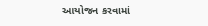આયોજન કરવામાં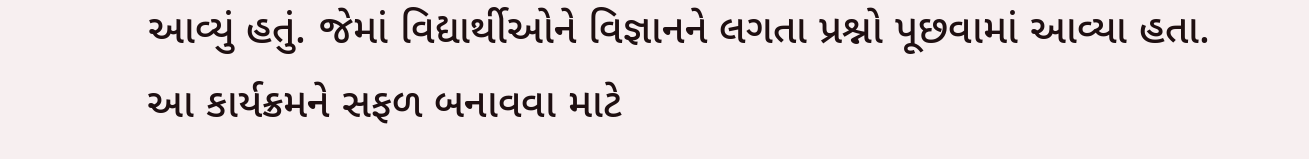આવ્યું હતું. જેમાં વિદ્યાર્થીઓને વિજ્ઞાનને લગતા પ્રશ્નો પૂછવામાં આવ્યા હતા. આ કાર્યક્રમને સફળ બનાવવા માટે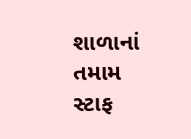શાળાનાં તમામ સ્ટાફ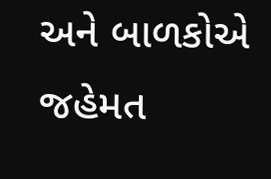અને બાળકોએ જહેમત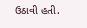ઉઠાવી હતી.